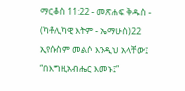ማርቆስ 11:22 - መጽሐፍ ቅዱስ - (ካቶሊካዊ እትም - ኤማሁስ)22 ኢየሱስም መልሶ እንዲህ አላቸው፤ “በእግዚአብሔር እመኑ፤”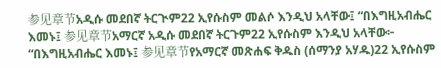参见章节አዲሱ መደበኛ ትርጒም22 ኢየሱስም መልሶ እንዲህ አላቸው፤ “በእግዚአብሔር እመኑ፤ 参见章节አማርኛ አዲሱ መደበኛ ትርጉም22 ኢየሱስም እንዲህ አላቸው፦ “በእግዚአብሔር እመኑ፤ 参见章节የአማርኛ መጽሐፍ ቅዱስ (ሰማንያ አሃዱ)22 ኢየሱስም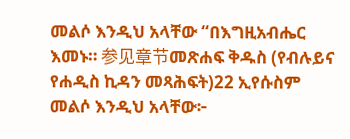መልሶ እንዲህ አላቸው “በእግዚአብሔር እመኑ። 参见章节መጽሐፍ ቅዱስ (የብሉይና የሐዲስ ኪዳን መጻሕፍት)22 ኢየሱስም መልሶ እንዲህ አላቸው፦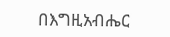በእግዚአብሔር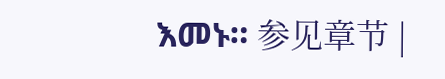እመኑ። 参见章节 |